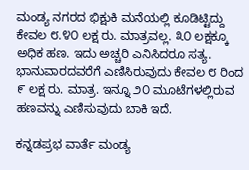ಮಂಡ್ಯ ನಗರದ ಭಿಕ್ಷುಕಿ ಮನೆಯಲ್ಲಿ ಕೂಡಿಟ್ಟಿದ್ದು ಕೇವಲ ೮.೪೦ ಲಕ್ಷ ರು. ಮಾತ್ರವಲ್ಲ. ೩೦ ಲಕ್ಷಕ್ಕೂ ಅಧಿಕ ಹಣ. ಇದು ಅಚ್ಚರಿ ಎನಿಸಿದರೂ ಸತ್ಯ. ಭಾನುವಾರದವರೆಗೆ ಎಣಿಸಿರುವುದು ಕೇವಲ ೮ ರಿಂದ ೯ ಲಕ್ಷ ರು. ಮಾತ್ರ. ಇನ್ನೂ ೨೦ ಮೂಟೆಗಳಲ್ಲಿರುವ ಹಣವನ್ನು ಎಣಿಸುವುದು ಬಾಕಿ ಇದೆ.

ಕನ್ನಡಪ್ರಭ ವಾರ್ತೆ ಮಂಡ್ಯ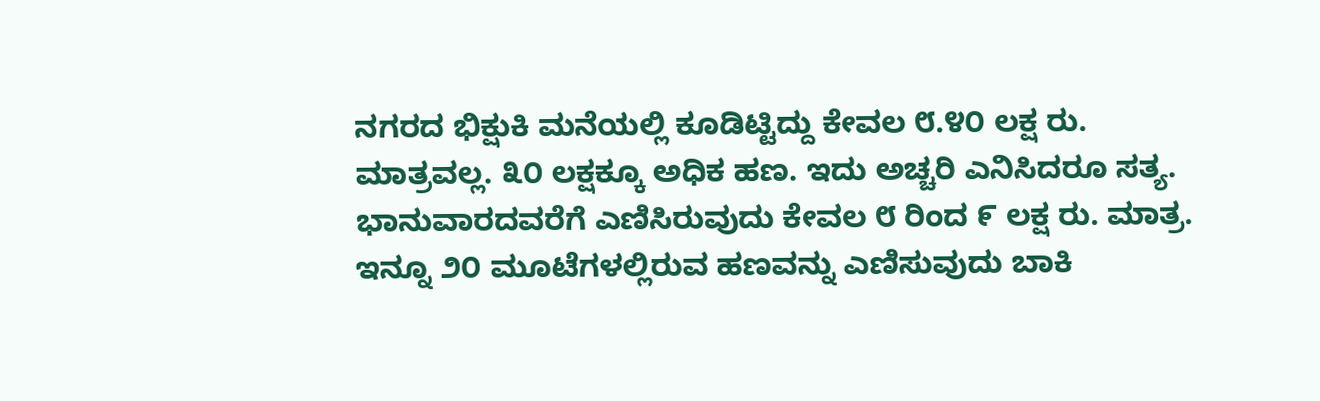ನಗರದ ಭಿಕ್ಷುಕಿ ಮನೆಯಲ್ಲಿ ಕೂಡಿಟ್ಟಿದ್ದು ಕೇವಲ ೮.೪೦ ಲಕ್ಷ ರು. ಮಾತ್ರವಲ್ಲ. ೩೦ ಲಕ್ಷಕ್ಕೂ ಅಧಿಕ ಹಣ. ಇದು ಅಚ್ಚರಿ ಎನಿಸಿದರೂ ಸತ್ಯ. ಭಾನುವಾರದವರೆಗೆ ಎಣಿಸಿರುವುದು ಕೇವಲ ೮ ರಿಂದ ೯ ಲಕ್ಷ ರು. ಮಾತ್ರ. ಇನ್ನೂ ೨೦ ಮೂಟೆಗಳಲ್ಲಿರುವ ಹಣವನ್ನು ಎಣಿಸುವುದು ಬಾಕಿ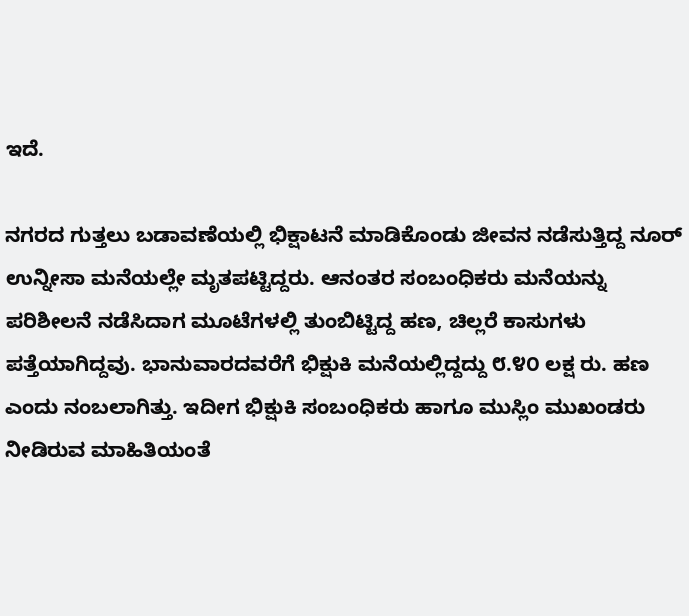ಇದೆ.

ನಗರದ ಗುತ್ತಲು ಬಡಾವಣೆಯಲ್ಲಿ ಭಿಕ್ಷಾಟನೆ ಮಾಡಿಕೊಂಡು ಜೀವನ ನಡೆಸುತ್ತಿದ್ದ ನೂರ್ ಉನ್ನೀಸಾ ಮನೆಯಲ್ಲೇ ಮೃತಪಟ್ಟಿದ್ದರು. ಆನಂತರ ಸಂಬಂಧಿಕರು ಮನೆಯನ್ನು ಪರಿಶೀಲನೆ ನಡೆಸಿದಾಗ ಮೂಟೆಗಳಲ್ಲಿ ತುಂಬಿಟ್ಟಿದ್ದ ಹಣ, ಚಿಲ್ಲರೆ ಕಾಸುಗಳು ಪತ್ತೆಯಾಗಿದ್ದವು. ಭಾನುವಾರದವರೆಗೆ ಭಿಕ್ಷುಕಿ ಮನೆಯಲ್ಲಿದ್ದದ್ದು ೮.೪೦ ಲಕ್ಷ ರು. ಹಣ ಎಂದು ನಂಬಲಾಗಿತ್ತು. ಇದೀಗ ಭಿಕ್ಷುಕಿ ಸಂಬಂಧಿಕರು ಹಾಗೂ ಮುಸ್ಲಿಂ ಮುಖಂಡರು ನೀಡಿರುವ ಮಾಹಿತಿಯಂತೆ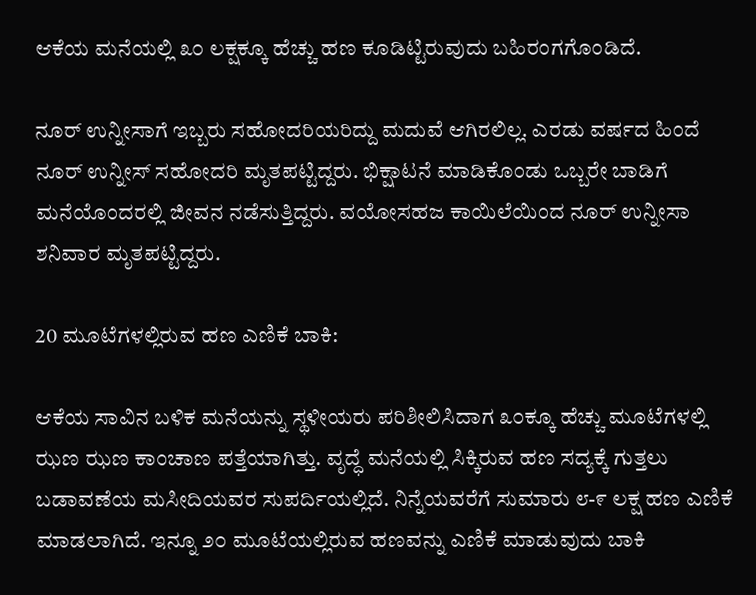ಆಕೆಯ ಮನೆಯಲ್ಲಿ ೩೦ ಲಕ್ಷಕ್ಕೂ ಹೆಚ್ಚು ಹಣ ಕೂಡಿಟ್ಟಿರುವುದು ಬಹಿರಂಗಗೊಂಡಿದೆ.

ನೂರ್ ಉನ್ನೀಸಾಗೆ ಇಬ್ಬರು ಸಹೋದರಿಯರಿದ್ದು ಮದುವೆ ಆಗಿರಲಿಲ್ಲ. ಎರಡು ವರ್ಷದ ಹಿಂದೆ ನೂರ್ ಉನ್ನೀಸ್ ಸಹೋದರಿ ಮೃತಪಟ್ಟಿದ್ದರು. ಭಿಕ್ಷಾಟನೆ ಮಾಡಿಕೊಂಡು ಒಬ್ಬರೇ ಬಾಡಿಗೆ ಮನೆಯೊಂದರಲ್ಲಿ ಜೀವನ ನಡೆಸುತ್ತಿದ್ದರು. ವಯೋಸಹಜ ಕಾಯಿಲೆಯಿಂದ ನೂರ್ ಉನ್ನೀಸಾ ಶನಿವಾರ ಮೃತಪಟ್ಟಿದ್ದರು.

20 ಮೂಟೆಗಳಲ್ಲಿರುವ ಹಣ ಎಣಿಕೆ ಬಾಕಿ:

ಆಕೆಯ ಸಾವಿನ ಬಳಿಕ ಮನೆಯನ್ನು ಸ್ಥಳೀಯರು ಪರಿಶೀಲಿಸಿದಾಗ ೩೦ಕ್ಕೂ ಹೆಚ್ಚು ಮೂಟೆಗಳಲ್ಲಿ ಝಣ ಝಣ ಕಾಂಚಾಣ ಪತ್ತೆಯಾಗಿತ್ತು. ವೃದ್ಧೆ ಮನೆಯಲ್ಲಿ ಸಿಕ್ಕಿರುವ ಹಣ ಸದ್ಯಕ್ಕೆ ಗುತ್ತಲು ಬಡಾವಣೆಯ ಮಸೀದಿಯವರ ಸುಪರ್ದಿಯಲ್ಲಿದೆ. ನಿನ್ನೆಯವರೆಗೆ ಸುಮಾರು ೮-೯ ಲಕ್ಷ ಹಣ ಎಣಿಕೆ ಮಾಡಲಾಗಿದೆ. ಇನ್ನೂ ೨೦ ಮೂಟೆಯಲ್ಲಿರುವ ಹಣವನ್ನು ಎಣಿಕೆ ಮಾಡುವುದು ಬಾಕಿ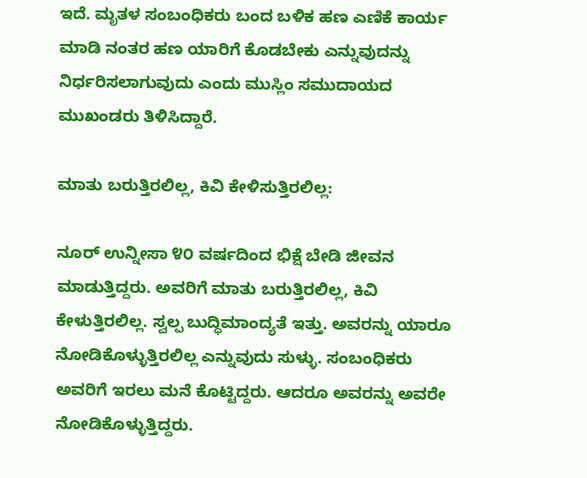ಇದೆ. ಮೃತಳ ಸಂಬಂಧಿಕರು ಬಂದ ಬಳಿಕ ಹಣ ಎಣಿಕೆ ಕಾರ್ಯ ಮಾಡಿ ನಂತರ ಹಣ ಯಾರಿಗೆ ಕೊಡಬೇಕು ಎನ್ನುವುದನ್ನು ನಿರ್ಧರಿಸಲಾಗುವುದು ಎಂದು ಮುಸ್ಲಿಂ ಸಮುದಾಯದ ಮುಖಂಡರು ತಿಳಿಸಿದ್ದಾರೆ.

ಮಾತು ಬರುತ್ತಿರಲಿಲ್ಲ, ಕಿವಿ ಕೇಳಿಸುತ್ತಿರಲಿಲ್ಲ:

ನೂರ್ ಉನ್ನೀಸಾ ೪೦ ವರ್ಷದಿಂದ ಭಿಕ್ಷೆ ಬೇಡಿ ಜೀವನ ಮಾಡುತ್ತಿದ್ದರು. ಅವರಿಗೆ ಮಾತು ಬರುತ್ತಿರಲಿಲ್ಲ, ಕಿವಿ ಕೇಳುತ್ತಿರಲಿಲ್ಲ. ಸ್ವಲ್ಪ ಬುದ್ಧಿಮಾಂದ್ಯತೆ ಇತ್ತು. ಅವರನ್ನು ಯಾರೂ ನೋಡಿಕೊಳ್ಳುತ್ತಿರಲಿಲ್ಲ ಎನ್ನುವುದು ಸುಳ್ಳು. ಸಂಬಂಧಿಕರು ಅವರಿಗೆ ಇರಲು ಮನೆ ಕೊಟ್ಟಿದ್ದರು. ಆದರೂ ಅವರನ್ನು ಅವರೇ ನೋಡಿಕೊಳ್ಳುತ್ತಿದ್ದರು.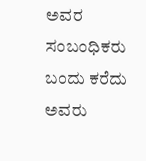ಅವರ ಸಂಬಂಧಿಕರು ಬಂದು ಕರೆದು ಅವರು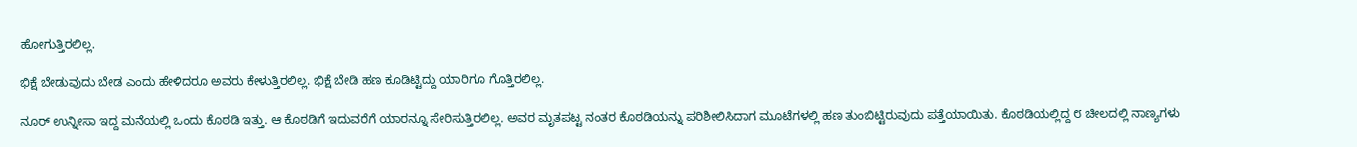ಹೋಗುತ್ತಿರಲಿಲ್ಲ.

ಭಿಕ್ಷೆ ಬೇಡುವುದು ಬೇಡ ಎಂದು ಹೇಳಿದರೂ ಅವರು ಕೇಳುತ್ತಿರಲಿಲ್ಲ. ಭಿಕ್ಷೆ ಬೇಡಿ ಹಣ ಕೂಡಿಟ್ಟಿದ್ದು ಯಾರಿಗೂ ಗೊತ್ತಿರಲಿಲ್ಲ.

ನೂರ್ ಉನ್ನೀಸಾ ಇದ್ದ ಮನೆಯಲ್ಲಿ ಒಂದು ಕೊಠಡಿ ಇತ್ತು. ಆ ಕೊಠಡಿಗೆ ಇದುವರೆಗೆ ಯಾರನ್ನೂ ಸೇರಿಸುತ್ತಿರಲಿಲ್ಲ. ಅವರ ಮೃತಪಟ್ಟ ನಂತರ ಕೊಠಡಿಯನ್ನು ಪರಿಶೀಲಿಸಿದಾಗ ಮೂಟೆಗಳಲ್ಲಿ ಹಣ ತುಂಬಿಟ್ಟಿರುವುದು ಪತ್ತೆಯಾಯಿತು. ಕೊಠಡಿಯಲ್ಲಿದ್ದ ೮ ಚೀಲದಲ್ಲಿ ನಾಣ್ಯಗಳು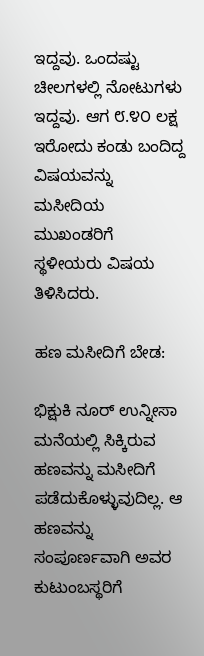ಇದ್ದವು. ಒಂದಷ್ಟು ಚೀಲಗಳಲ್ಲಿ ನೋಟುಗಳು ಇದ್ದವು. ಆಗ ೮.೪೦ ಲಕ್ಷ ಇರೋದು ಕಂಡು ಬಂದಿದ್ದ ವಿಷಯವನ್ನು ಮಸೀದಿಯ ಮುಖಂಡರಿಗೆ ಸ್ಥಳೀಯರು ವಿಷಯ ತಿಳಿಸಿದರು.

ಹಣ ಮಸೀದಿಗೆ ಬೇಡ:

ಭಿಕ್ಷುಕಿ ನೂರ್ ಉನ್ನೀಸಾ ಮನೆಯಲ್ಲಿ ಸಿಕ್ಕಿರುವ ಹಣವನ್ನು ಮಸೀದಿಗೆ ಪಡೆದುಕೊಳ್ಳುವುದಿಲ್ಲ. ಆ ಹಣವನ್ನು ಸಂಪೂರ್ಣವಾಗಿ ಅವರ ಕುಟುಂಬಸ್ಥರಿಗೆ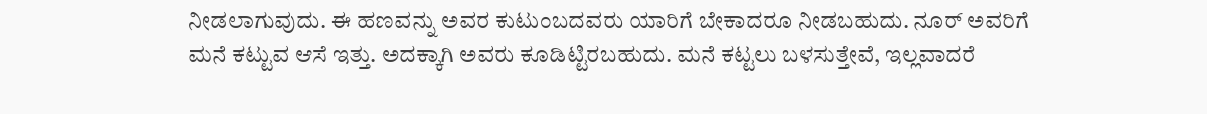ನೀಡಲಾಗುವುದು. ಈ ಹಣವನ್ನು ಅವರ ಕುಟುಂಬದವರು ಯಾರಿಗೆ ಬೇಕಾದರೂ ನೀಡಬಹುದು. ನೂರ್ ಅವರಿಗೆ ಮನೆ ಕಟ್ಟುವ ಆಸೆ ಇತ್ತು. ಅದಕ್ಕಾಗಿ ಅವರು ಕೂಡಿಟ್ಟಿರಬಹುದು. ಮನೆ ಕಟ್ಟಲು ಬಳಸುತ್ತೇವೆ, ಇಲ್ಲವಾದರೆ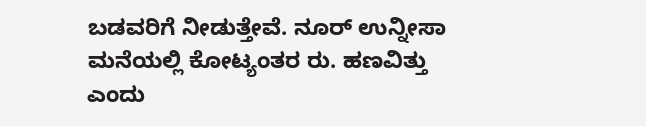ಬಡವರಿಗೆ ನೀಡುತ್ತೇವೆ. ನೂರ್ ಉನ್ನೀಸಾ ಮನೆಯಲ್ಲಿ ಕೋಟ್ಯಂತರ ರು. ಹಣವಿತ್ತು ಎಂದು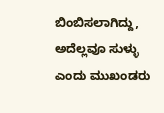ಬಿಂಬಿಸಲಾಗಿದ್ದು, ಅದೆಲ್ಲವೂ ಸುಳ್ಳು ಎಂದು ಮುಖಂಡರು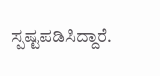ಸ್ಪಷ್ಟಪಡಿಸಿದ್ದಾರೆ.